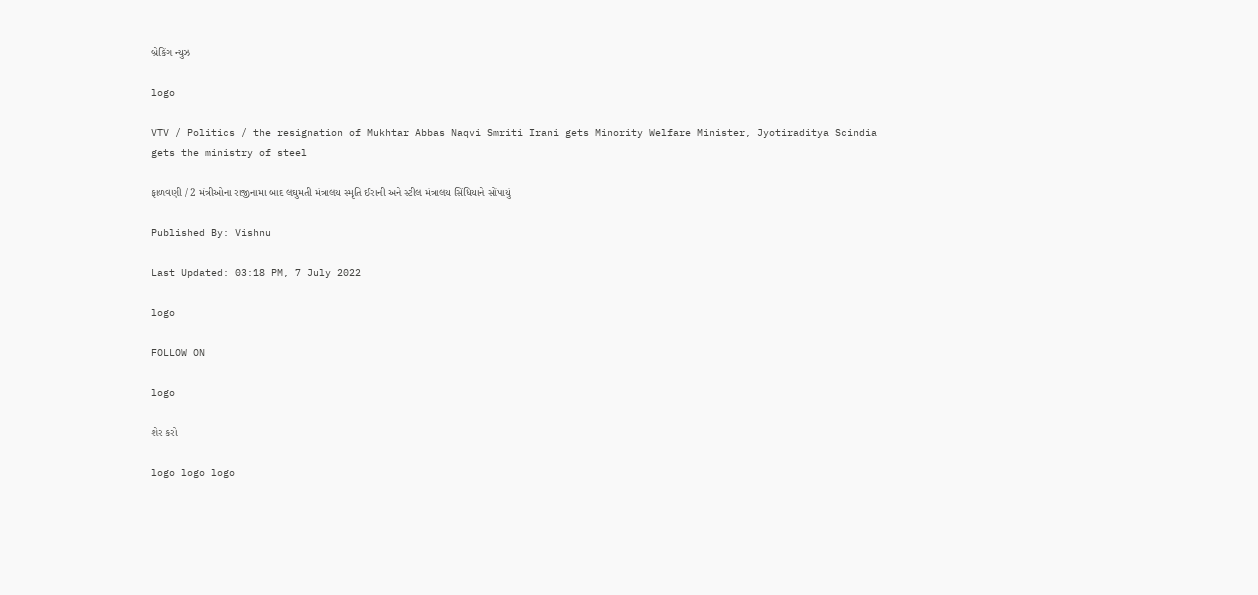બ્રેકિંગ ન્યુઝ

logo

VTV / Politics / the resignation of Mukhtar Abbas Naqvi Smriti Irani gets Minority Welfare Minister, Jyotiraditya Scindia gets the ministry of steel

ફાળવણી / 2 મંત્રીઓના રાજીનામા બાદ લઘુમતી મંત્રાલય સ્મૃતિ ઈરાની અને સ્ટીલ મંત્રાલય સિંધિયાને સોંપાયું

Published By: Vishnu

Last Updated: 03:18 PM, 7 July 2022

logo

FOLLOW ON

logo

શેર કરો

logo logo logo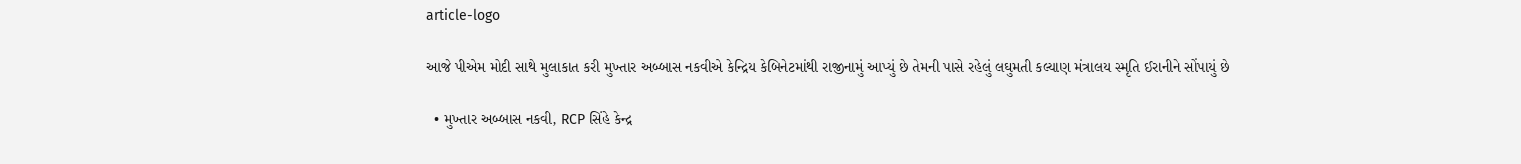article-logo

આજે પીએમ મોદી સાથે મુલાકાત કરી મુખ્તાર અબ્બાસ નકવીએ કેન્દ્રિય કેબિનેટમાંથી રાજીનામું આપ્યું છે તેમની પાસે રહેલું લઘુમતી કલ્યાણ મંત્રાલય સ્મૃતિ ઈરાનીને સોંપાયું છે

  • મુખ્તાર અબ્બાસ નકવી, RCP સિંહે કેન્દ્ર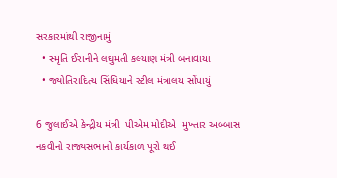સરકારમાંથી રાજીનામું
  • સ્મૃતિ ઈરાનીને લઘુમતી કલ્યાણ મંત્રી બનાવાયા
  • જ્યોતિરાદિત્ય સિંધિયાને સ્ટીલ મંત્રાલય સોંપાયું

6 જુલાઈએ કેન્દ્રીય મંત્રી  પીએમ મોદીએ  મુખ્તાર અબ્બાસ નકવીનો રાજ્યસભાનો કાર્યકાળ પૂરો થઈ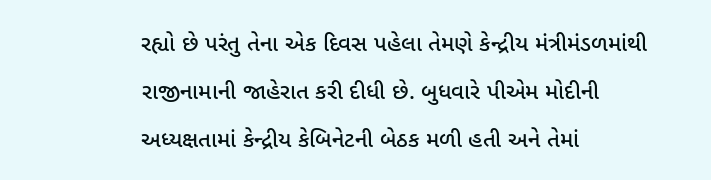રહ્યો છે પરંતુ તેના એક દિવસ પહેલા તેમણે કેન્દ્રીય મંત્રીમંડળમાંથી રાજીનામાની જાહેરાત કરી દીધી છે. બુધવારે પીએમ મોદીની અધ્યક્ષતામાં કેન્દ્રીય કેબિનેટની બેઠક મળી હતી અને તેમાં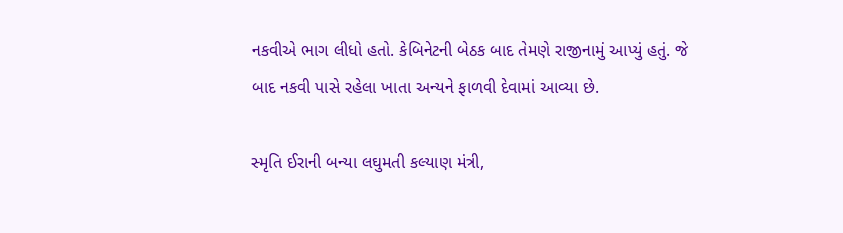નકવીએ ભાગ લીધો હતો. કેબિનેટની બેઠક બાદ તેમણે રાજીનામું આપ્યું હતું. જે બાદ નકવી પાસે રહેલા ખાતા અન્યને ફાળવી દેવામાં આવ્યા છે.

સ્મૃતિ ઈરાની બન્યા લઘુમતી કલ્યાણ મંત્રી,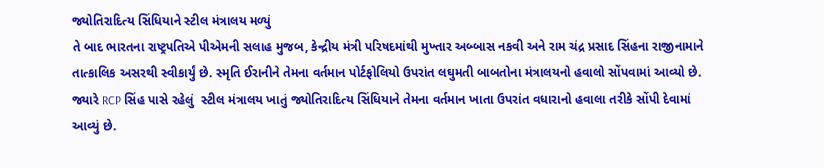જ્યોતિરાદિત્ય સિંધિયાને સ્ટીલ મંત્રાલય મળ્યું
તે બાદ ભારતના રાષ્ટ્રપતિએ પીએમની સલાહ મુજબ, કેન્દ્રીય મંત્રી પરિષદમાંથી મુખ્તાર અબ્બાસ નકવી અને રામ ચંદ્ર પ્રસાદ સિંહના રાજીનામાને તાત્કાલિક અસરથી સ્વીકાર્યું છે. સ્મૃતિ ઈરાનીને તેમના વર્તમાન પોર્ટફોલિયો ઉપરાંત લઘુમતી બાબતોના મંત્રાલયનો હવાલો સોંપવામાં આવ્યો છે. જ્યારે RCP સિંહ પાસે રહેલું  સ્ટીલ મંત્રાલય ખાતું જ્યોતિરાદિત્ય સિંધિયાને તેમના વર્તમાન ખાતા ઉપરાંત વધારાનો હવાલા તરીકે સોંપી દેવામાં આવ્યું છે.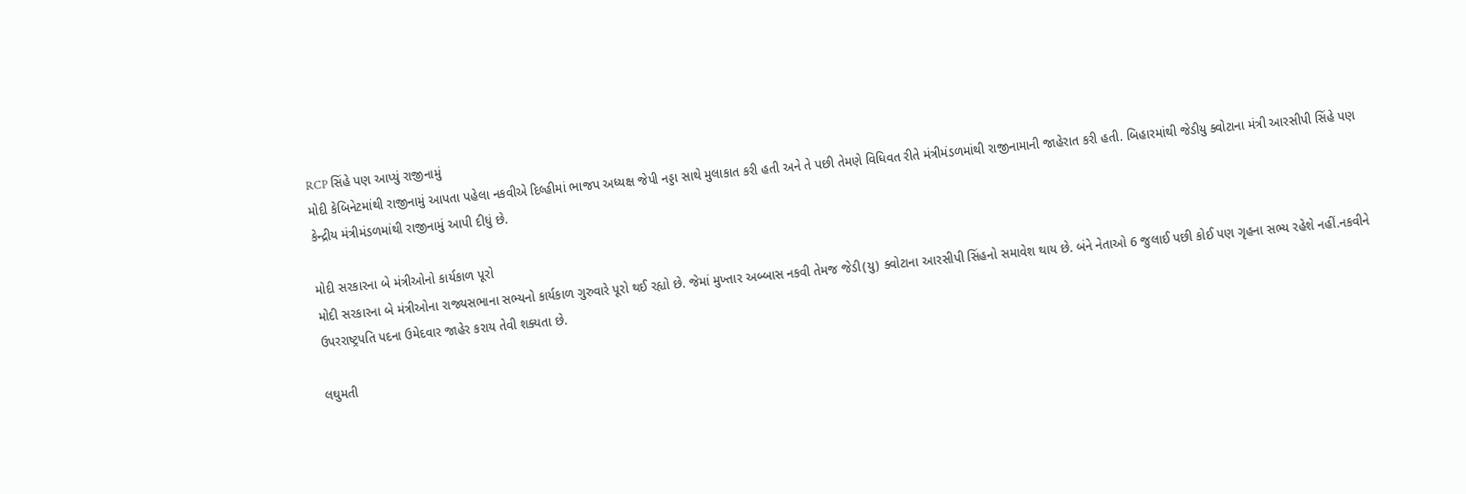RCP સિંહે પણ આપ્યું રાજીનામું
મોદી કેબિનેટમાંથી રાજીનામું આપતા પહેલા નકવીએ દિલ્હીમાં ભાજપ અધ્યક્ષ જેપી નડ્ડા સાથે મુલાકાત કરી હતી અને તે પછી તેમણે વિધિવત રીતે મંત્રીમંડળમાંથી રાજીનામાની જાહેરાત કરી હતી. બિહારમાંથી જેડીયુ ક્વોટાના મંત્રી આરસીપી સિંહે પણ કેન્દ્રીય મંત્રીમંડળમાંથી રાજીનામું આપી દીધું છે.

મોદી સરકારના બે મંત્રીઓનો કાર્યકાળ પૂરો
મોદી સરકારના બે મંત્રીઓના રાજ્યસભાના સભ્યનો કાર્યકાળ ગુરુવારે પૂરો થઈ રહ્યો છે. જેમાં મુખ્તાર અબ્બાસ નકવી તેમજ જેડી(યુ) ક્વોટાના આરસીપી સિંહનો સમાવેશ થાય છે. બંને નેતાઓ 6 જુલાઈ પછી કોઈ પણ ગૃહના સભ્ય રહેશે નહીં.નકવીને ઉપરરાષ્ટ્રપતિ પદના ઉમેદવાર જાહેર કરાય તેવી શક્યતા છે.

લઘુમતી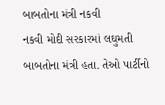બાબતોના મંત્રી નકવી
નકવી મોદી સરકારમાં લઘુમતી બાબતોના મંત્રી હતા. તેઓ પાર્ટીનો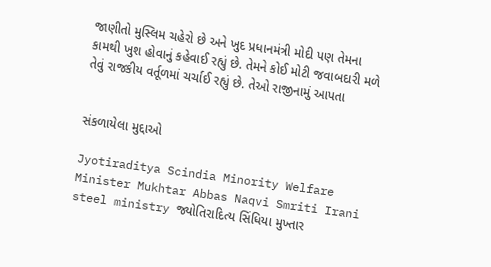જાણીતો મુસ્લિમ ચહેરો છે અને ખુદ પ્રધાનમંત્રી મોદી પણ તેમના કામથી ખુશ હોવાનું કહેવાઈ રહ્યું છે. તેમને કોઈ મોટી જવાબદારી મળે તેવું રાજકીય વર્તૂળમાં ચર્ચાઈ રહ્યું છે. તેઓ રાજીનામું આપતા


સંકળાયેલા મુદ્દાઓ

Jyotiraditya Scindia Minority Welfare Minister Mukhtar Abbas Naqvi Smriti Irani steel ministry જ્યોતિરાદિત્ય સિંધિયા મુખ્તાર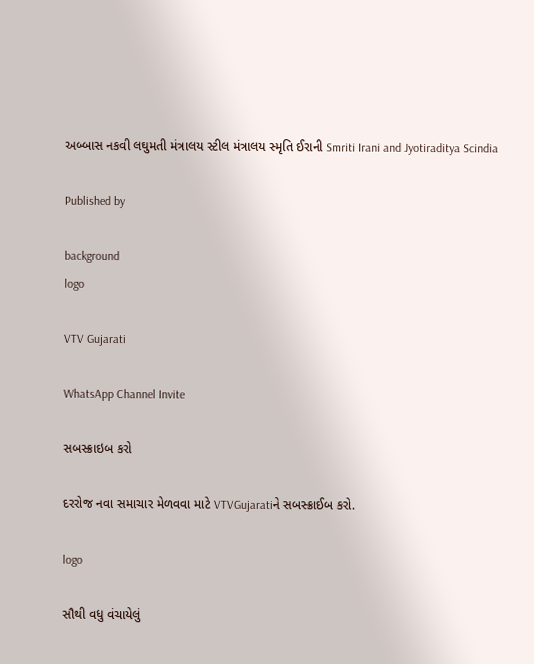અબ્બાસ નકવી લઘુમતી મંત્રાલય સ્ટીલ મંત્રાલય સ્મૃતિ ઈરાની Smriti Irani and Jyotiraditya Scindia

Published by

background
logo

VTV Gujarati

WhatsApp Channel Invite

સબસ્ક્રાઇબ કરો

દરરોજ નવા સમાચાર મેળવવા માટે VTVGujaratiને સબસ્ક્રાઈબ કરો.

logo

સૌથી વધુ વંચાયેલું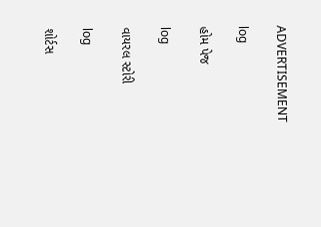ADVERTISEMENT

log

હોમ પેજ

log

વાયરલ સ્ટોરી

log

શોર્ટસ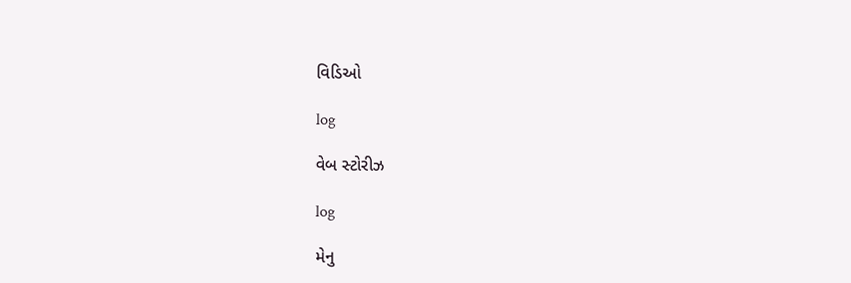વિડિઓ

log

વેબ સ્ટોરીઝ

log

મેનુ